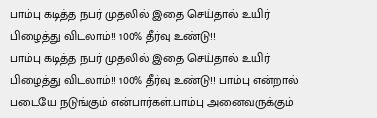பாம்பு கடித்த நபர் முதலில் இதை செய்தால் உயிர் பிழைத்து விடலாம்!! 100% தீர்வு உண்டு!!
பாம்பு கடித்த நபர் முதலில் இதை செய்தால் உயிர் பிழைத்து விடலாம்!! 100% தீர்வு உண்டு!! பாம்பு என்றால் படையே நடுங்கும் என்பார்கள்.பாம்பு அனைவருக்கும்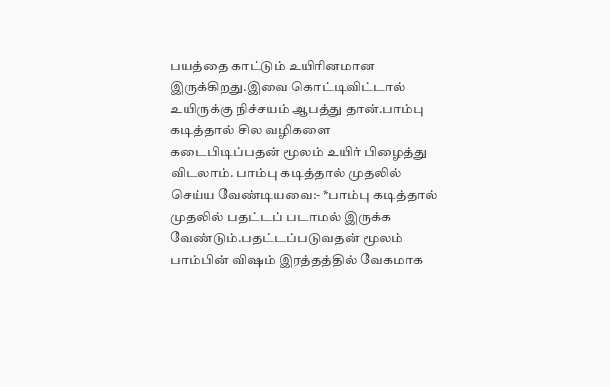பயத்தை காட்டும் உயிரினமான இருக்கிறது.இவை கொட்டிவிட்டால் உயிருக்கு நிச்சயம் ஆபத்து தான்.பாம்பு கடித்தால் சில வழிகளை கடைபிடிப்பதன் மூலம் உயிர் பிழைத்து விடலாம். பாம்பு கடித்தால் முதலில் செய்ய வேண்டியவை:- *பாம்பு கடித்தால் முதலில் பதட்டப் படாமல் இருக்க வேண்டும்.பதட்டப்படுவதன் மூலம் பாம்பின் விஷம் இரத்தத்தில் வேகமாக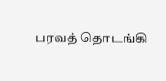பரவத் தொடங்கி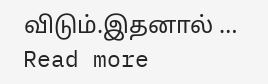விடும்.இதனால் … Read more